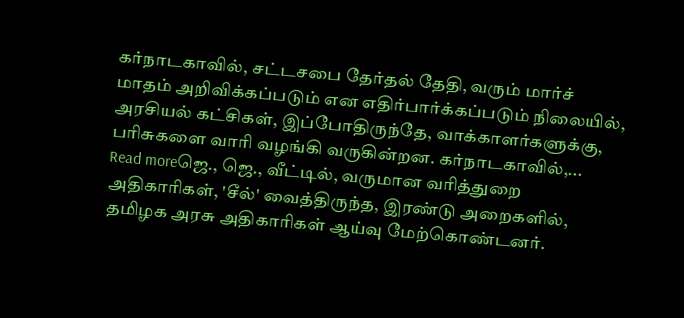கர்நாடகாவில், சட்டசபை தேர்தல் தேதி, வரும் மார்ச் மாதம் அறிவிக்கப்படும் என எதிர்பார்க்கப்படும் நிலையில், அரசியல் கட்சிகள், இப்போதிருந்தே, வாக்காளர்களுக்கு, பரிசுகளை வாரி வழங்கி வருகின்றன. கர்நாடகாவில்,...
Read moreஜெ., ஜெ., வீட்டில், வருமான வரித்துறை அதிகாரிகள், 'சீல்' வைத்திருந்த, இரண்டு அறைகளில், தமிழக அரசு அதிகாரிகள் ஆய்வு மேற்கொண்டனர்.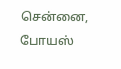சென்னை, போயஸ்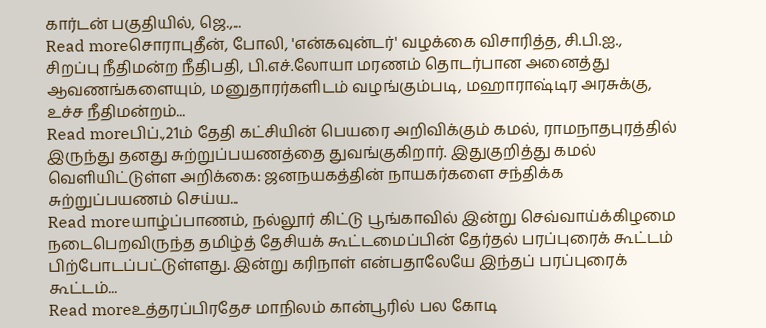கார்டன் பகுதியில், ஜெ.,...
Read moreசொராபுதீன், போலி, 'என்கவுன்டர்' வழக்கை விசாரித்த, சி.பி.ஐ., சிறப்பு நீதிமன்ற நீதிபதி, பி.எச்.லோயா மரணம் தொடர்பான அனைத்து ஆவணங்களையும், மனுதாரர்களிடம் வழங்கும்படி, மஹாராஷ்டிர அரசுக்கு, உச்ச நீதிமன்றம்...
Read moreபிப்.,21ம் தேதி கட்சியின் பெயரை அறிவிக்கும் கமல், ராமநாதபுரத்தில் இருந்து தனது சுற்றுப்பயணத்தை துவங்குகிறார். இதுகுறித்து கமல் வெளியிட்டுள்ள அறிக்கை: ஜனநயகத்தின் நாயகர்களை சந்திக்க சுற்றுப்பயணம் செய்ய...
Read moreயாழ்ப்பாணம், நல்லூர் கிட்டு பூங்காவில் இன்று செவ்வாய்க்கிழமை நடைபெறவிருந்த தமிழ்த் தேசியக் கூட்டமைப்பின் தேர்தல் பரப்புரைக் கூட்டம் பிற்போடப்பட்டுள்ளது. இன்று கரிநாள் என்பதாலேயே இந்தப் பரப்புரைக் கூட்டம்...
Read moreஉத்தரப்பிரதேச மாநிலம் கான்பூரில் பல கோடி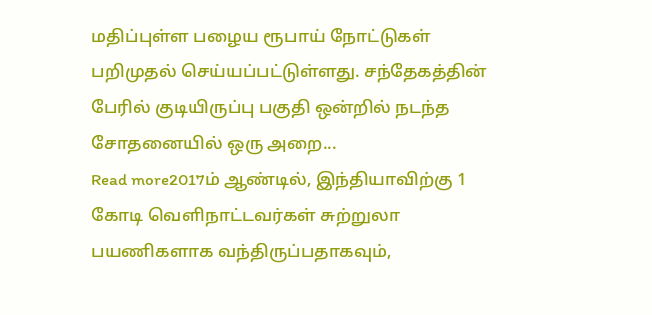மதிப்புள்ள பழைய ரூபாய் நோட்டுகள் பறிமுதல் செய்யப்பட்டுள்ளது. சந்தேகத்தின் பேரில் குடியிருப்பு பகுதி ஒன்றில் நடந்த சோதனையில் ஒரு அறை...
Read more2017ம் ஆண்டில், இந்தியாவிற்கு 1 கோடி வெளிநாட்டவர்கள் சுற்றுலா பயணிகளாக வந்திருப்பதாகவும்,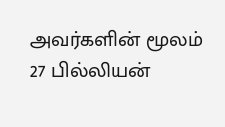அவர்களின் மூலம் 27 பில்லியன்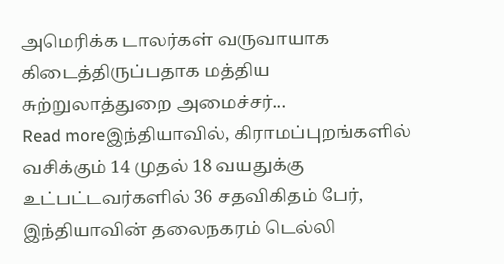அமெரிக்க டாலர்கள் வருவாயாக கிடைத்திருப்பதாக மத்திய சுற்றுலாத்துறை அமைச்சர்...
Read moreஇந்தியாவில், கிராமப்புறங்களில் வசிக்கும் 14 முதல் 18 வயதுக்கு உட்பட்டவர்களில் 36 சதவிகிதம் பேர், இந்தியாவின் தலைநகரம் டெல்லி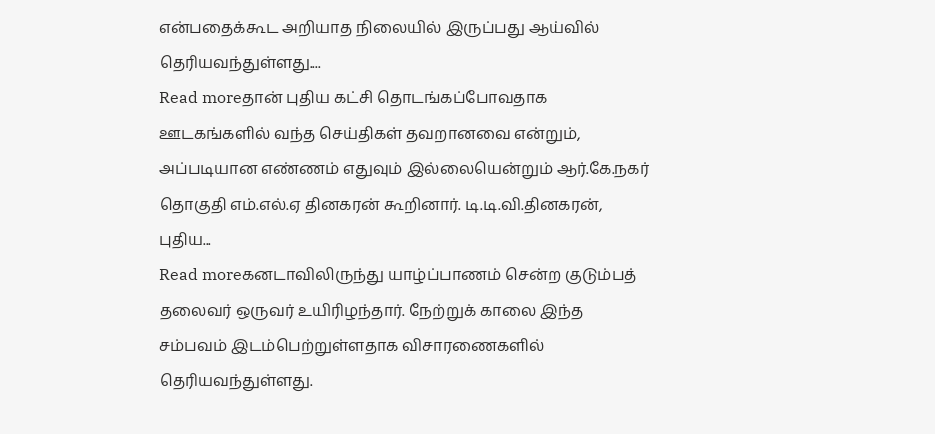என்பதைக்கூட அறியாத நிலையில் இருப்பது ஆய்வில் தெரியவந்துள்ளது....
Read moreதான் புதிய கட்சி தொடங்கப்போவதாக ஊடகங்களில் வந்த செய்திகள் தவறானவை என்றும், அப்படியான எண்ணம் எதுவும் இல்லையென்றும் ஆர்.கே.நகர் தொகுதி எம்.எல்.ஏ தினகரன் கூறினார். டி.டி.வி.தினகரன், புதிய...
Read moreகனடாவிலிருந்து யாழ்ப்பாணம் சென்ற குடும்பத் தலைவர் ஒருவர் உயிரிழந்தார். நேற்றுக் காலை இந்த சம்பவம் இடம்பெற்றுள்ளதாக விசாரணைகளில் தெரியவந்துள்ளது.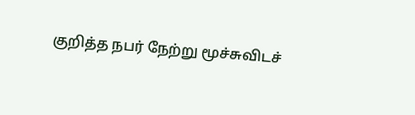குறித்த நபர் நேற்று மூச்சுவிடச்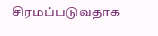சிரமப்படுவதாக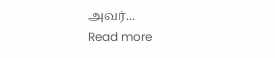அவர்...
Read more